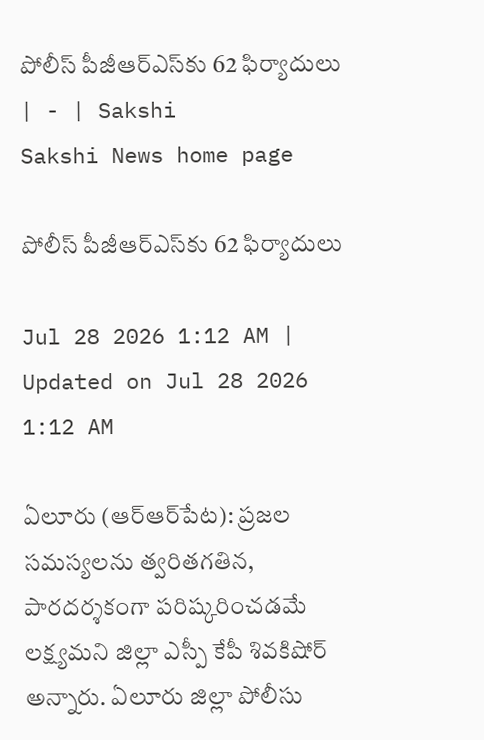పోలీస్‌ పీజీఆర్‌ఎస్‌కు 62 ఫిర్యాదులు | - | Sakshi
Sakshi News home page

పోలీస్‌ పీజీఆర్‌ఎస్‌కు 62 ఫిర్యాదులు

Jul 28 2026 1:12 AM | Updated on Jul 28 2026 1:12 AM

ఏలూరు (ఆర్‌ఆర్‌పేట): ప్రజల సమస్యలను త్వరితగతిన, పారదర్శకంగా పరిష్కరించడమే లక్ష్యమని జిల్లా ఎస్పీ కేపీ శివకిషోర్‌ అన్నారు. ఏలూరు జిల్లా పోలీసు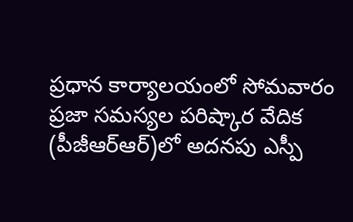ప్రధాన కార్యాలయంలో సోమవారం ప్రజా సమస్యల పరిష్కార వేదిక (పీజీఆర్‌ఆర్‌)లో అదనపు ఎస్పీ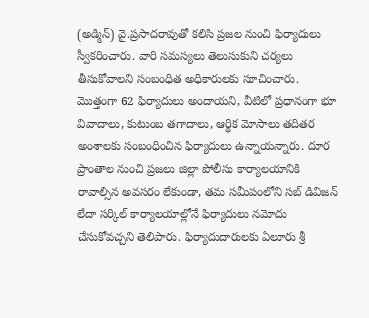(అడ్మిన్‌) వై.ప్రసాదరావుతో కలిసి ప్రజల నుంచి ఫిర్యాదులు స్వీకరించారు. వారి సమస్యలు తెలుసుకుని చర్యలు తీసుకోవాలని సంబంధిత అధికారులకు సూచించారు. మొత్తంగా 62 ఫిర్యాదులు అందాయని, వీటిలో ప్రధానంగా భూ వివాదాలు, కుటుంబ తగాదాలు, ఆర్థిక మోసాలు తదితర అంశాలకు సంబంధించిన ఫిర్యాదులు ఉన్నాయన్నారు. దూర ప్రాంతాల నుంచి ప్రజలు జిల్లా పోలీసు కార్యాలయానికి రావాల్సిన అవసరం లేకుండా, తమ సమీపంలోని సబ్‌ డివిజన్‌ లేదా సర్కిల్‌ కార్యాలయాల్లోనే ఫిర్యాదులు నమోదు చేసుకోవచ్చని తెలిపారు. ఫిర్యాదుదారులకు ఏలూరు శ్రీ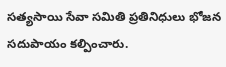సత్యసాయి సేవా సమితి ప్రతినిధులు భోజన సదుపాయం కల్పించారు.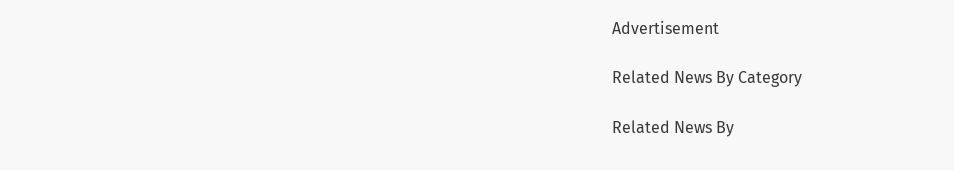Advertisement

Related News By Category

Related News By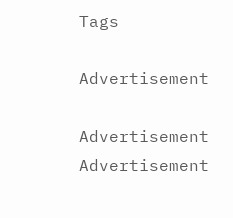Tags

Advertisement

Advertisement
Advertisement